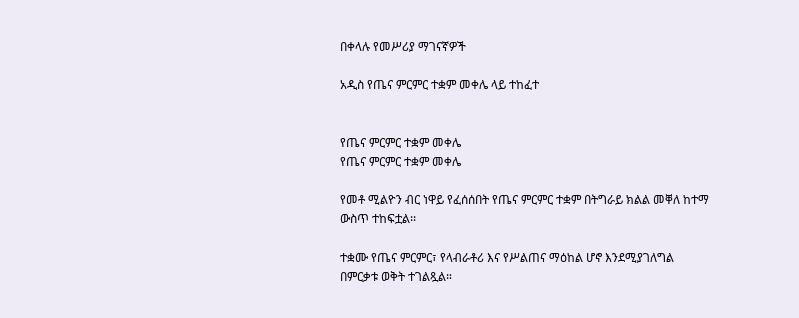በቀላሉ የመሥሪያ ማገናኛዎች

አዲስ የጤና ምርምር ተቋም መቀሌ ላይ ተከፈተ


የጤና ምርምር ተቋም መቀሌ
የጤና ምርምር ተቋም መቀሌ

የመቶ ሚልዮን ብር ነዋይ የፈሰሰበት የጤና ምርምር ተቋም በትግራይ ክልል መቐለ ከተማ ውስጥ ተከፍቷል፡፡

ተቋሙ የጤና ምርምር፣ የላብራቶሪ እና የሥልጠና ማዕከል ሆኖ እንደሚያገለግል በምርቃቱ ወቅት ተገልጿል።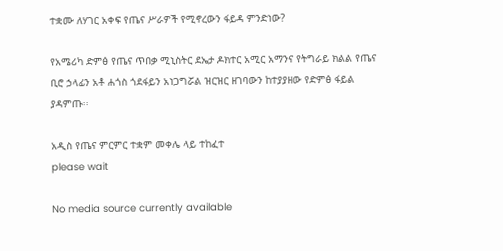ተቋሙ ለሃገር አቀፍ የጤና ሥራዎች የሚኖረውን ፋይዳ ምንድነው?

የአሜሪካ ድምፅ የጤና ጥበቃ ሚኒስትር ደኤታ ዶክተር አሚር አማንና የትግራይ ክልል የጤና ቢሮ ኃላፊን አቶ ሐጎስ ጎደፋይን አነጋግሯል ዝርዝር ዘገባውን ከተያያዘው የድምፅ ፋይል ያዳምጡ፡፡

አዲስ የጤና ምርምር ተቋም መቀሌ ላይ ተከፈተ
please wait

No media source currently available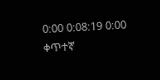0:00 0:08:19 0:00
ቀጥተኛ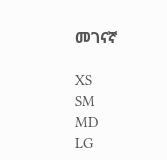መገናኛ

XS
SM
MD
LG